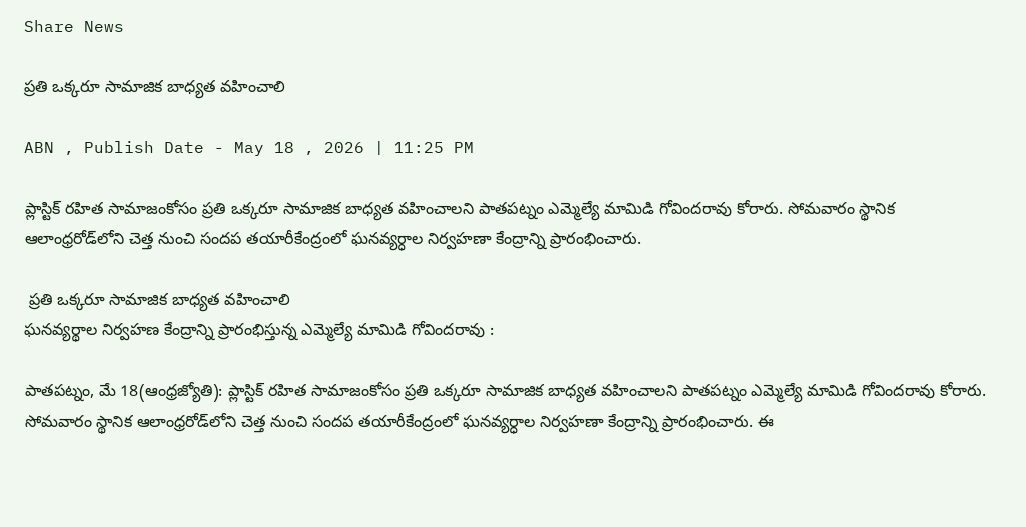Share News

ప్రతి ఒక్కరూ సామాజిక బాధ్యత వహించాలి

ABN , Publish Date - May 18 , 2026 | 11:25 PM

ప్లాస్టిక్‌ రహిత సామాజంకోసం ప్రతి ఒక్కరూ సామాజిక బాధ్యత వహించాలని పాతపట్నం ఎమ్మెల్యే మామిడి గోవిందరావు కోరారు. సోమవారం స్థానిక ఆలాంధ్రరోడ్‌లోని చెత్త నుంచి సందప తయారీకేంద్రంలో ఘనవ్యర్ధాల నిర్వహణా కేంద్రాన్ని ప్రారంభించారు.

 ప్రతి ఒక్కరూ సామాజిక బాధ్యత వహించాలి
ఘనవ్యర్థాల నిర్వహణ కేంద్రాన్ని ప్రారంభిస్తున్న ఎమ్మెల్యే మామిడి గోవిందరావు :

పాతపట్నం, మే 18(ఆంధ్రజ్యోతి): ప్లాస్టిక్‌ రహిత సామాజంకోసం ప్రతి ఒక్కరూ సామాజిక బాధ్యత వహించాలని పాతపట్నం ఎమ్మెల్యే మామిడి గోవిందరావు కోరారు. సోమవారం స్థానిక ఆలాంధ్రరోడ్‌లోని చెత్త నుంచి సందప తయారీకేంద్రంలో ఘనవ్యర్ధాల నిర్వహణా కేంద్రాన్ని ప్రారంభించారు. ఈ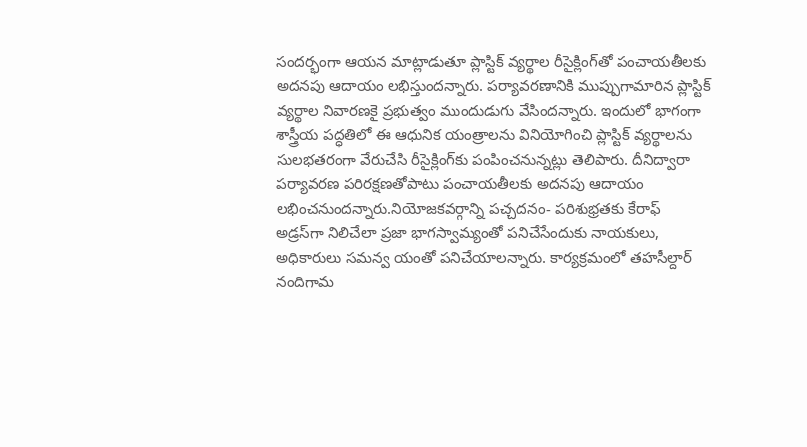సందర్భంగా ఆయన మాట్లాడుతూ ప్లాస్టిక్‌ వ్యర్థాల రీసైక్లింగ్‌తో పంచాయతీలకు అదనపు ఆదాయం లభిస్తుందన్నారు. పర్యావరణానికి ముప్పుగామారిన ప్లాస్టిక్‌ వ్యర్థాల నివారణకై ప్రభుత్వం ముందుడుగు వేసిందన్నారు. ఇందులో భాగంగా శాస్త్రీయ పద్ధతిలో ఈ ఆధునిక యంత్రాలను వినియోగించి ప్లాస్టిక్‌ వ్యర్థాలను సులభతరంగా వేరుచేసి రీసైక్లింగ్‌కు పంపించనున్నట్లు తెలిపారు. దీనిద్వారా పర్యావరణ పరిరక్షణతోపాటు పంచాయతీలకు అదనపు ఆదాయం లభించనుందన్నారు.నియోజకవర్గాన్ని పచ్చదనం- పరిశుభ్రతకు కేరాఫ్‌ అడ్రస్‌గా నిలిచేలా ప్రజా భాగస్వామ్యంతో పనిచేసేందుకు నాయకులు, అధికారులు సమన్వ యంతో పనిచేయాలన్నారు. కార్యక్రమంలో తహసీల్దార్‌ నందిగామ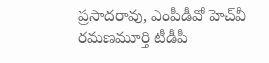ప్రసాదరావు, ఎంపీడీవో హెచ్‌వీ రమణమూర్తి టీడీపీ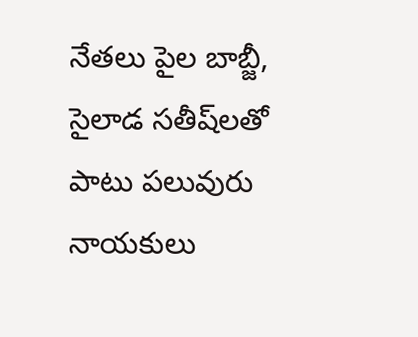నేతలు పైల బాబ్జీ, సైలాడ సతీష్‌లతో పాటు పలువురు నాయకులు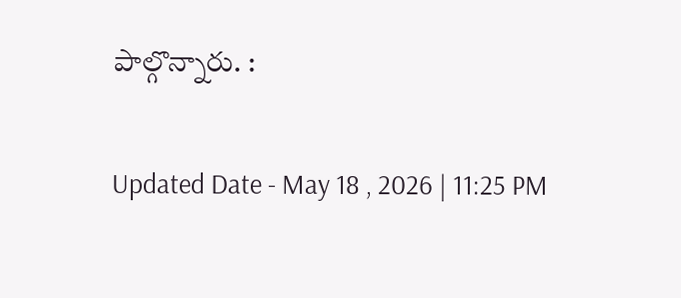పాల్గొన్నారు. :

Updated Date - May 18 , 2026 | 11:25 PM